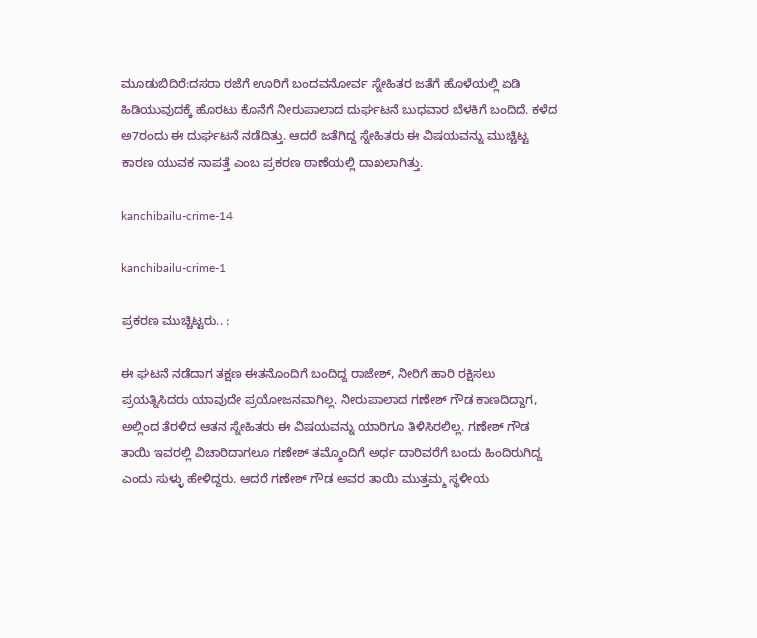ಮೂಡುಬಿದಿರೆ:ದಸರಾ ರಜೆಗೆ ಊರಿಗೆ ಬಂದವನೋರ್ವ ಸ್ನೇಹಿತರ ಜತೆಗೆ ಹೊಳೆಯಲ್ಲಿ ಏಡಿ ಹಿಡಿಯುವುದಕ್ಕೆ ಹೊರಟು ಕೊನೆಗೆ ನೀರುಪಾಲಾದ ದುರ್ಘಟನೆ ಬುಧವಾರ ಬೆಳಕಿಗೆ ಬಂದಿದೆ. ಕಳೆದ ಅ7ರಂದು ಈ ದುರ್ಘಟನೆ ನಡೆದಿತ್ತು. ಆದರೆ ಜತೆಗಿದ್ದ ಸ್ನೇಹಿತರು ಈ ವಿಷಯವನ್ನು ಮುಚ್ಚಿಟ್ಟ ಕಾರಣ ಯುವಕ ನಾಪತ್ತೆ ಎಂಬ ಪ್ರಕರಣ ಠಾಣೆಯಲ್ಲಿ ದಾಖಲಾಗಿತ್ತು.

kanchibailu-crime-14

kanchibailu-crime-1

ಪ್ರಕರಣ ಮುಚ್ಚಿಟ್ಟರು.. :

ಈ ಘಟನೆ ನಡೆದಾಗ ತಕ್ಷಣ ಈತನೊಂದಿಗೆ ಬಂದಿದ್ದ ರಾಜೇಶ್, ನೀರಿಗೆ ಹಾರಿ ರಕ್ಷಿಸಲು ಪ್ರಯತ್ನಿಸಿದರು ಯಾವುದೇ ಪ್ರಯೋಜನವಾಗಿಲ್ಲ. ನೀರುಪಾಲಾದ ಗಣೇಶ್ ಗೌಡ ಕಾಣದಿದ್ದಾಗ, ಅಲ್ಲಿಂದ ತೆರಳಿದ ಆತನ ಸ್ನೇಹಿತರು ಈ ವಿಷಯವನ್ನು ಯಾರಿಗೂ ತಿಳಿಸಿರಲಿಲ್ಲ. ಗಣೇಶ್ ಗೌಡ ತಾಯಿ ಇವರಲ್ಲಿ ವಿಚಾರಿದಾಗಲೂ ಗಣೇಶ್ ತಮ್ಮೊಂದಿಗೆ ಅರ್ಧ ದಾರಿವರೆಗೆ ಬಂದು ಹಿಂದಿರುಗಿದ್ದ ಎಂದು ಸುಳ್ಳು ಹೇಳಿದ್ದರು. ಆದರೆ ಗಣೇಶ್ ಗೌಡ ಅವರ ತಾಯಿ ಮುತ್ತಮ್ಮ ಸ್ಥಳೀಯ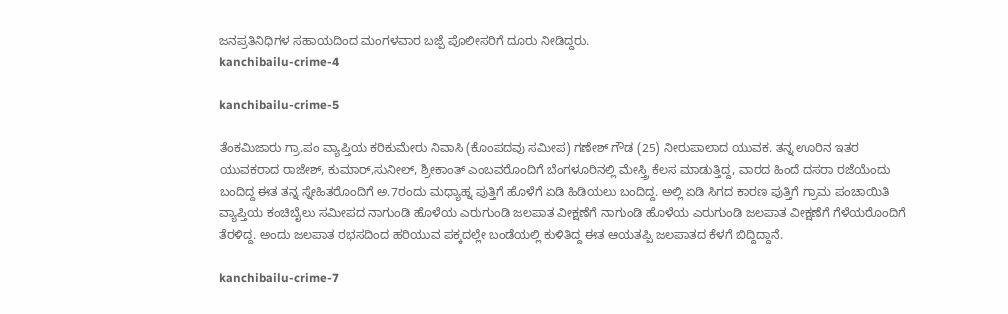ಜನಪ್ರತಿನಿಧಿಗಳ ಸಹಾಯದಿಂದ ಮಂಗಳವಾರ ಬಜ್ಪೆ ಪೊಲೀಸರಿಗೆ ದೂರು ನೀಡಿದ್ದರು.
kanchibailu-crime-4

kanchibailu-crime-5

ತೆಂಕಮಿಜಾರು ಗ್ರಾ.ಪಂ ವ್ಯಾಪ್ತಿಯ ಕರಿಕುಮೇರು ನಿವಾಸಿ (ಕೊಂಪದವು ಸಮೀಪ) ಗಣೇಶ್ ಗೌಡ (25) ನೀರುಪಾಲಾದ ಯುವಕ. ತನ್ನ ಊರಿನ ಇತರ ಯುವಕರಾದ ರಾಜೇಶ್, ಕುಮಾರ್,ಸುನೀಲ್, ಶ್ರೀಕಾಂತ್ ಎಂಬವರೊಂದಿಗೆ ಬೆಂಗಳೂರಿನಲ್ಲಿ ಮೇಸ್ತ್ರಿ ಕೆಲಸ ಮಾಡುತ್ತಿದ್ದ, ವಾರದ ಹಿಂದೆ ದಸರಾ ರಜೆಯೆಂದು ಬಂದಿದ್ದ ಈತ ತನ್ನ ಸ್ನೇಹಿತರೊಂದಿಗೆ ಅ.7ರಂದು ಮಧ್ಯಾಹ್ನ ಪುತ್ತಿಗೆ ಹೊಳೆಗೆ ಏಡಿ ಹಿಡಿಯಲು ಬಂದಿದ್ದ. ಅಲ್ಲಿ ಏಡಿ ಸಿಗದ ಕಾರಣ ಪುತ್ತಿಗೆ ಗ್ರಾಮ ಪಂಚಾಯಿತಿ ವ್ಯಾಪ್ತಿಯ ಕಂಚಿಬೈಲು ಸಮೀಪದ ನಾಗುಂಡಿ ಹೊಳೆಯ ಎರುಗುಂಡಿ ಜಲಪಾತ ವೀಕ್ಷಣೆಗೆ ನಾಗುಂಡಿ ಹೊಳೆಯ ಎರುಗುಂಡಿ ಜಲಪಾತ ವೀಕ್ಷಣೆಗೆ ಗೆಳೆಯರೊಂದಿಗೆ ತೆರಳಿದ್ದ. ಅಂದು ಜಲಪಾತ ರಭಸದಿಂದ ಹರಿಯುವ ಪಕ್ಕದಲ್ಲೇ ಬಂಡೆಯಲ್ಲಿ ಕುಳಿತಿದ್ದ ಈತ ಆಯತಪ್ಪಿ ಜಲಪಾತದ ಕೆಳಗೆ ಬಿದ್ದಿದ್ದಾನೆ.

kanchibailu-crime-7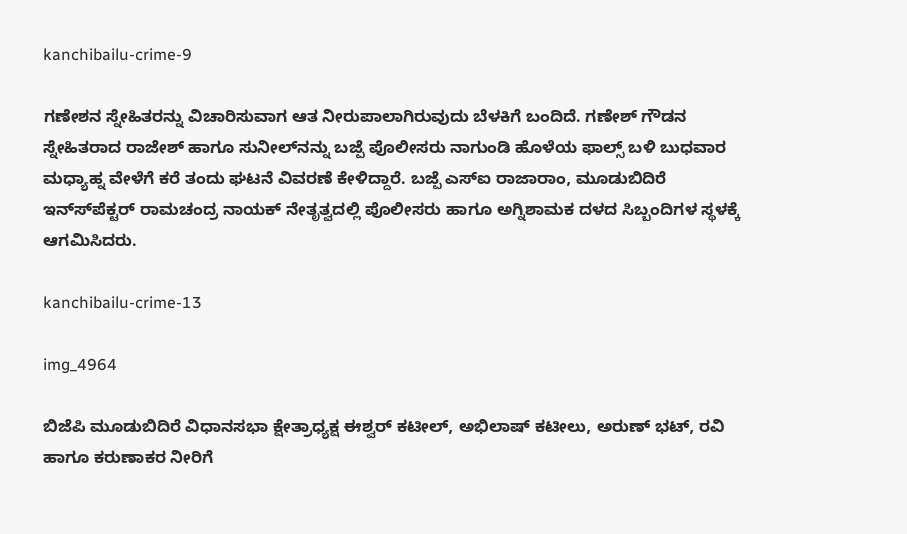kanchibailu-crime-9

ಗಣೇಶನ ಸ್ನೇಹಿತರನ್ನು ವಿಚಾರಿಸುವಾಗ ಆತ ನೀರುಪಾಲಾಗಿರುವುದು ಬೆಳಕಿಗೆ ಬಂದಿದೆ. ಗಣೇಶ್ ಗೌಡನ ಸ್ನೇಹಿತರಾದ ರಾಜೇಶ್ ಹಾಗೂ ಸುನೀಲ್‍ನನ್ನು ಬಜ್ಪೆ ಪೊಲೀಸರು ನಾಗುಂಡಿ ಹೊಳೆಯ ಫಾಲ್ಸ್ ಬಳಿ ಬುಧವಾರ ಮಧ್ಯಾಹ್ನ ವೇಳೆಗೆ ಕರೆ ತಂದು ಘಟನೆ ವಿವರಣೆ ಕೇಳಿದ್ದಾರೆ. ಬಜ್ಪೆ ಎಸ್‍ಐ ರಾಜಾರಾಂ, ಮೂಡುಬಿದಿರೆ ಇನ್ಸ್‍ಪೆಕ್ಟರ್ ರಾಮಚಂದ್ರ ನಾಯಕ್ ನೇತೃತ್ವದಲ್ಲಿ ಪೊಲೀಸರು ಹಾಗೂ ಅಗ್ನಿಶಾಮಕ ದಳದ ಸಿಬ್ಬಂದಿಗಳ ಸ್ಥಳಕ್ಕೆ ಆಗಮಿಸಿದರು.

kanchibailu-crime-13

img_4964

ಬಿಜೆಪಿ ಮೂಡುಬಿದಿರೆ ವಿಧಾನಸಭಾ ಕ್ಷೇತ್ರಾಧ್ಯಕ್ಷ ಈಶ್ವರ್ ಕಟೀಲ್, ಅಭಿಲಾಷ್ ಕಟೀಲು, ಅರುಣ್ ಭಟ್, ರವಿ ಹಾಗೂ ಕರುಣಾಕರ ನೀರಿಗೆ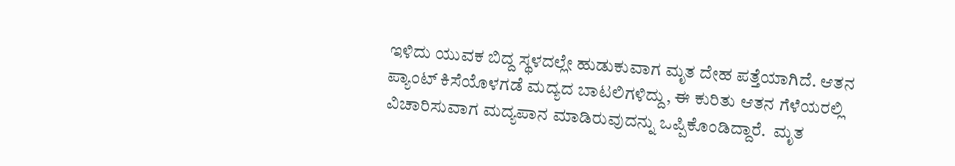ಇಳಿದು ಯುವಕ ಬಿದ್ದ ಸ್ಥಳದಲ್ಲೇ ಹುಡುಕುವಾಗ ಮೃತ ದೇಹ ಪತ್ತೆಯಾಗಿದೆ. ಆತನ ಪ್ಯಾಂಟ್ ಕಿಸೆಯೊಳಗಡೆ ಮದ್ಯದ ಬಾಟಲಿಗಳಿದ್ದು, ಈ ಕುರಿತು ಆತನ ಗೆಳೆಯರಲ್ಲಿ ವಿಚಾರಿಸುವಾಗ ಮದ್ಯಪಾನ ಮಾಡಿರುವುದನ್ನು ಒಪ್ಪಿಕೊಂಡಿದ್ದಾರೆ.  ಮೃತ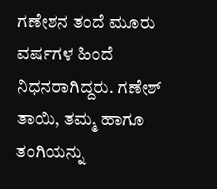ಗಣೇಶನ ತಂದೆ ಮೂರು ವರ್ಷಗಳ ಹಿಂದೆ ನಿಧನರಾಗಿದ್ದರು. ಗಣೇಶ್ ತಾಯಿ, ತಮ್ಮ ಹಾಗೂ ತಂಗಿಯನ್ನು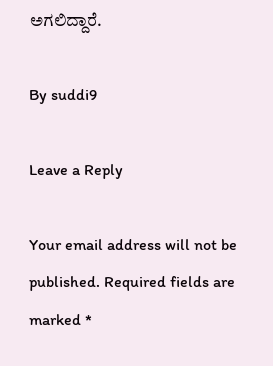ಅಗಲಿದ್ದಾರೆ.

By suddi9

Leave a Reply

Your email address will not be published. Required fields are marked *